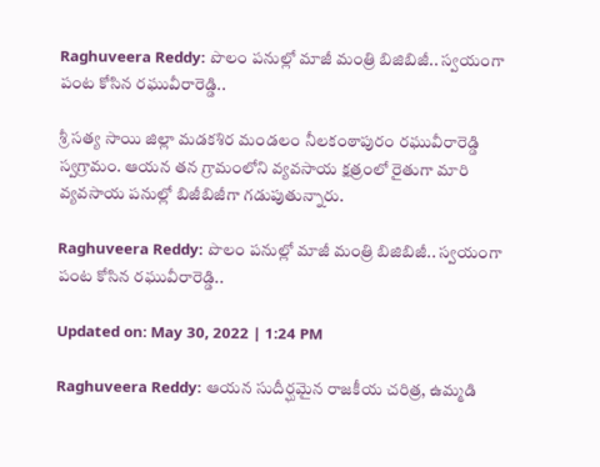Raghuveera Reddy: పొలం పనుల్లో మాజీ మంత్రి బిజిబిజీ.. స్వయంగా పంట కోసిన రఘువీరారెడ్డి..

శ్రీ సత్య సాయి జిల్లా మడకశిర మండలం నీలకంఠాపురం రఘువీరారెడ్డి స్వగ్రామం. ఆయన తన గ్రామంలోని వ్యవసాయ క్షత్రంలో రైతుగా మారి వ్యవసాయ పనుల్లో బిజీబిజీగా గడుపుతున్నారు.

Raghuveera Reddy: పొలం పనుల్లో మాజీ మంత్రి బిజిబిజీ.. స్వయంగా పంట కోసిన రఘువీరారెడ్డి..

Updated on: May 30, 2022 | 1:24 PM

Raghuveera Reddy: ఆయన సుదీర్ఘమైన రాజకీయ చరిత్ర, ఉమ్మడి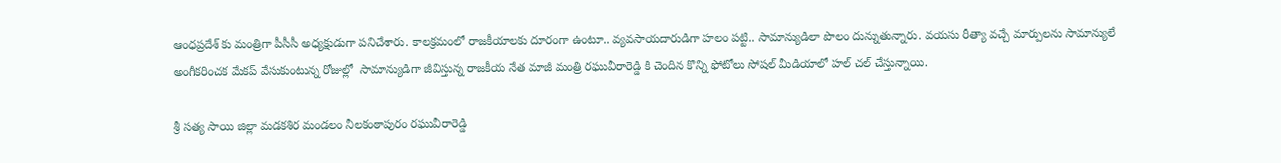ఆంధప్రదేశ్ కు మంత్రిగా పీసీసీ అధ్యక్షుడుగా పనిచేశారు. కాలక్రమంలో రాజకీయాలకు దూరంగా ఉంటూ.. వ్యవసాయదారుడిగా హలం పట్టి.. సామాన్యుడిలా పొలం దున్నుతున్నారు. వయసు రీత్యా వచ్చే మార్పులను సామాన్యులే అంగీకరించక మేకప్ వేసుకుంటున్న రోజుల్లో  సామాన్యుడిగా జీవిస్తున్న రాజకీయ నేత మాజీ మంత్రి రఘువీరారెడ్డి కి చెందిన కొన్ని ఫోటోలు సోషల్ మీడియాలో హల్ చల్ చేస్తున్నాయి.

శ్రీ సత్య సాయి జిల్లా మడకశిర మండలం నీలకంఠాపురం రఘువీరారెడ్డి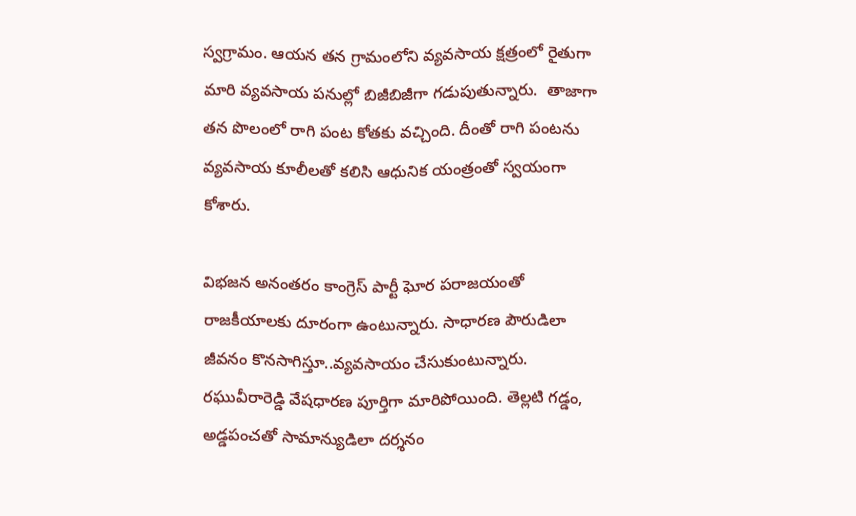స్వగ్రామం. ఆయన తన గ్రామంలోని వ్యవసాయ క్షత్రంలో రైతుగా మారి వ్యవసాయ పనుల్లో బిజీబిజీగా గడుపుతున్నారు.  తాజాగా తన పొలంలో రాగి పంట కోతకు వచ్చింది. దీంతో రాగి పంటను వ్యవసాయ కూలీలతో కలిసి ఆధునిక యంత్రంతో స్వయంగా కోశారు.

విభజన అనంతరం కాంగ్రెస్ పార్టీ ఘోర పరాజయంతో రాజకీయాలకు దూరంగా ఉంటున్నారు. సాధారణ పౌరుడిలా జీవనం కొనసాగిస్తూ..వ్యవసాయం చేసుకుంటున్నారు. రఘువీరారెడ్డి వేషధారణ పూర్తిగా మారిపోయింది. తెల్లటి గడ్డం, అడ్డపంచతో సామాన్యుడిలా దర్శనం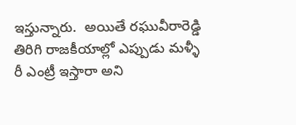ఇస్తున్నారు.  అయితే రఘువీరారెడ్డి తిరిగి రాజకీయాల్లో ఎప్పుడు మళ్ళీ రీ ఎంట్రీ ఇస్తారా అని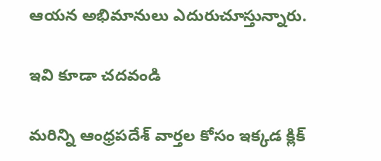ఆయన అభిమానులు ఎదురుచూస్తున్నారు.

ఇవి కూడా చదవండి

మరిన్ని ఆంధ్రపదేశ్ వార్తల కోసం ఇక్కడ క్లిక్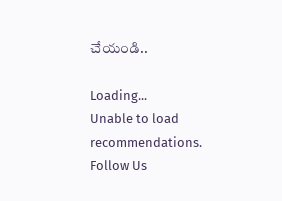చేయండి..

Loading...
Unable to load recommendations.
Follow Us